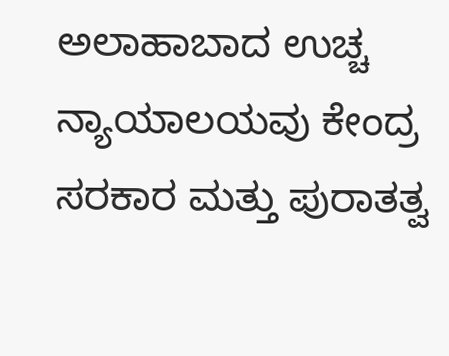ಅಲಾಹಾಬಾದ ಉಚ್ಚ ನ್ಯಾಯಾಲಯವು ಕೇಂದ್ರ ಸರಕಾರ ಮತ್ತು ಪುರಾತತ್ವ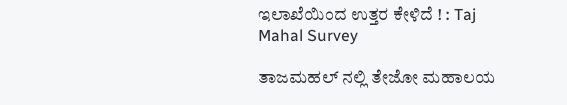ಇಲಾಖೆಯಿಂದ ಉತ್ತರ ಕೇಳಿದೆ ! : Taj Mahal Survey

ತಾಜಮಹಲ್‌ ನಲ್ಲಿ ತೇಜೋ ಮಹಾಲಯ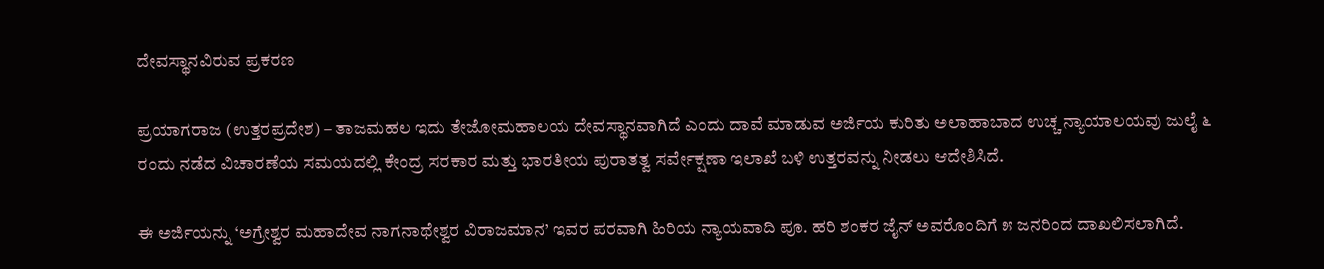ದೇವಸ್ಥಾನವಿರುವ ಪ್ರಕರಣ

ಪ್ರಯಾಗರಾಜ (ಉತ್ತರಪ್ರದೇಶ) – ತಾಜಮಹಲ ಇದು ತೇಜೋಮಹಾಲಯ ದೇವಸ್ಥಾನವಾಗಿದೆ ಎಂದು ದಾವೆ ಮಾಡುವ ಅರ್ಜಿಯ ಕುರಿತು ಅಲಾಹಾಬಾದ ಉಚ್ಚ ನ್ಯಾಯಾಲಯವು ಜುಲೈ ೬ ರಂದು ನಡೆದ ವಿಚಾರಣೆಯ ಸಮಯದಲ್ಲಿ ಕೇಂದ್ರ ಸರಕಾರ ಮತ್ತು ಭಾರತೀಯ ಪುರಾತತ್ವ ಸರ್ವೇಕ್ಷಣಾ ಇಲಾಖೆ ಬಳಿ ಉತ್ತರವನ್ನು ನೀಡಲು ಆದೇಶಿಸಿದೆ.

ಈ ಅರ್ಜಿಯನ್ನು ‘ಅಗ್ರೇಶ್ವರ ಮಹಾದೇವ ನಾಗನಾಥೇಶ್ವರ ವಿರಾಜಮಾನ’ ಇವರ ಪರವಾಗಿ ಹಿರಿಯ ನ್ಯಾಯವಾದಿ ಪೂ. ಹರಿ ಶಂಕರ ಜೈನ್ ಅವರೊಂದಿಗೆ ೫ ಜನರಿಂದ ದಾಖಲಿಸಲಾಗಿದೆ.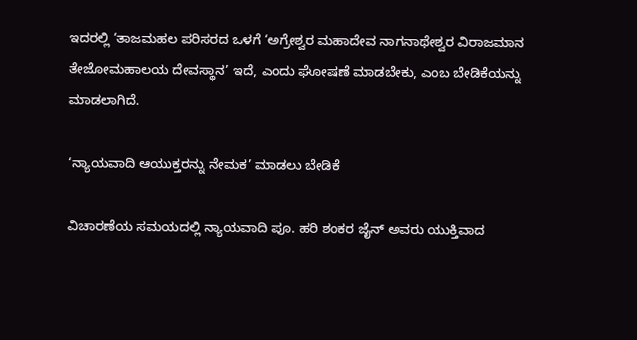ಇದರಲ್ಲಿ ‘ತಾಜಮಹಲ ಪರಿಸರದ ಒಳಗೆ ‘ಅಗ್ರೇಶ್ವರ ಮಹಾದೇವ ನಾಗನಾಥೇಶ್ವರ ವಿರಾಜಮಾನ ತೇಜೋಮಹಾಲಯ ದೇವಸ್ಥಾನ’ ಇದೆ, ಎಂದು ಘೋಷಣೆ ಮಾಡಬೇಕು, ಎಂಬ ಬೇಡಿಕೆಯನ್ನು ಮಾಡಲಾಗಿದೆ.

‘ನ್ಯಾಯವಾದಿ ಆಯುಕ್ತರನ್ನು ನೇಮಕ’ ಮಾಡಲು ಬೇಡಿಕೆ

ವಿಚಾರಣೆಯ ಸಮಯದಲ್ಲಿ ನ್ಯಾಯವಾದಿ ಪೂ. ಹರಿ ಶಂಕರ ಜೈನ್ ಅವರು ಯುಕ್ತಿವಾದ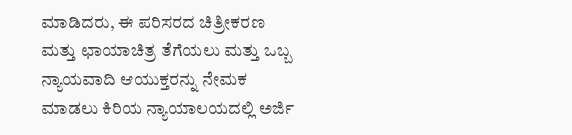ಮಾಡಿದರು, ಈ ಪರಿಸರದ ಚಿತ್ರೀಕರಣ ಮತ್ತು ಛಾಯಾಚಿತ್ರ ತೆಗೆಯಲು ಮತ್ತು ಒಬ್ಬ ನ್ಯಾಯವಾದಿ ಆಯುಕ್ತರನ್ನು ನೇಮಕ ಮಾಡಲು ಕಿರಿಯ ನ್ಯಾಯಾಲಯದಲ್ಲಿ ಅರ್ಜಿ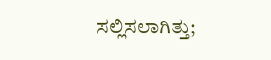ಸಲ್ಲಿಸಲಾಗಿತ್ತು;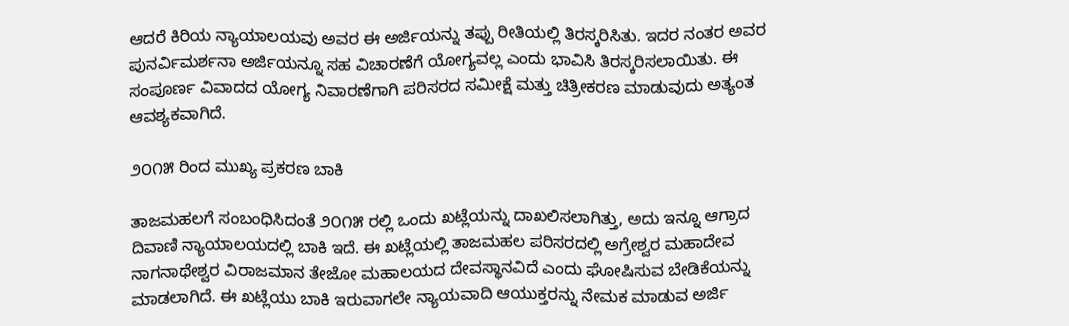ಆದರೆ ಕಿರಿಯ ನ್ಯಾಯಾಲಯವು ಅವರ ಈ ಅರ್ಜಿಯನ್ನು ತಪ್ಪು ರೀತಿಯಲ್ಲಿ ತಿರಸ್ಕರಿಸಿತು. ಇದರ ನಂತರ ಅವರ ಪುನರ್ವಿಮರ್ಶನಾ ಅರ್ಜಿಯನ್ನೂ ಸಹ ವಿಚಾರಣೆಗೆ ಯೋಗ್ಯವಲ್ಲ ಎಂದು ಭಾವಿಸಿ ತಿರಸ್ಕರಿಸಲಾಯಿತು. ಈ ಸಂಪೂರ್ಣ ವಿವಾದದ ಯೋಗ್ಯ ನಿವಾರಣೆಗಾಗಿ ಪರಿಸರದ ಸಮೀಕ್ಷೆ ಮತ್ತು ಚಿತ್ರೀಕರಣ ಮಾಡುವುದು ಅತ್ಯಂತ ಆವಶ್ಯಕವಾಗಿದೆ.

೨೦೧೫ ರಿಂದ ಮುಖ್ಯ ಪ್ರಕರಣ ಬಾಕಿ

ತಾಜಮಹಲಗೆ ಸಂಬಂಧಿಸಿದಂತೆ ೨೦೧೫ ರಲ್ಲಿ ಒಂದು ಖಟ್ಲೆಯನ್ನು ದಾಖಲಿಸಲಾಗಿತ್ತು, ಅದು ಇನ್ನೂ ಆಗ್ರಾದ ದಿವಾಣಿ ನ್ಯಾಯಾಲಯದಲ್ಲಿ ಬಾಕಿ ಇದೆ. ಈ ಖಟ್ಲೆಯಲ್ಲಿ ತಾಜಮಹಲ ಪರಿಸರದಲ್ಲಿ ಅಗ್ರೇಶ್ವರ ಮಹಾದೇವ ನಾಗನಾಥೇಶ್ವರ ವಿರಾಜಮಾನ ತೇಜೋ ಮಹಾಲಯದ ದೇವಸ್ಥಾನವಿದೆ ಎಂದು ಘೋಷಿಸುವ ಬೇಡಿಕೆಯನ್ನು ಮಾಡಲಾಗಿದೆ. ಈ ಖಟ್ಲೆಯು ಬಾಕಿ ಇರುವಾಗಲೇ ನ್ಯಾಯವಾದಿ ಆಯುಕ್ತರನ್ನು ನೇಮಕ ಮಾಡುವ ಅರ್ಜಿ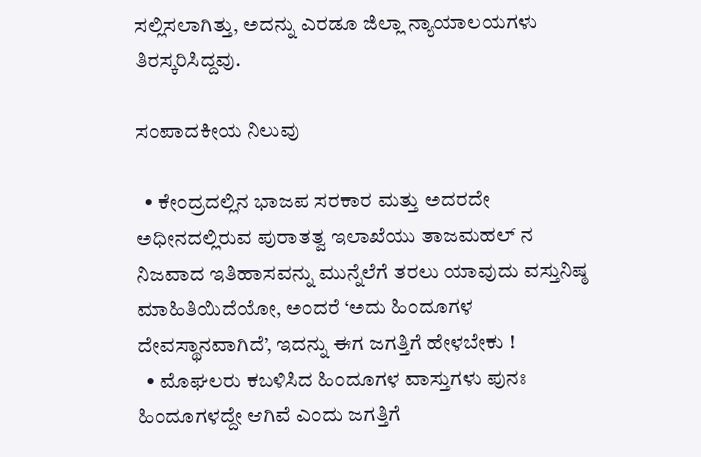ಸಲ್ಲಿಸಲಾಗಿತ್ತು, ಅದನ್ನು ಎರಡೂ ಜಿಲ್ಲಾ ನ್ಯಾಯಾಲಯಗಳು ತಿರಸ್ಕರಿಸಿದ್ದವು.

ಸಂಪಾದಕೀಯ ನಿಲುವು

  • ಕೇಂದ್ರದಲ್ಲಿನ ಭಾಜಪ ಸರಕಾರ ಮತ್ತು ಅದರದೇ ಅಧೀನದಲ್ಲಿರುವ ಪುರಾತತ್ವ ಇಲಾಖೆಯು ತಾಜಮಹಲ್‌ ನ ನಿಜವಾದ ಇತಿಹಾಸವನ್ನು ಮುನ್ನೆಲೆಗೆ ತರಲು ಯಾವುದು ವಸ್ತುನಿಷ್ಠ ಮಾಹಿತಿಯಿದೆಯೋ, ಅಂದರೆ ‘ಅದು ಹಿಂದೂಗಳ ದೇವಸ್ಥಾನವಾಗಿದೆ’, ಇದನ್ನು ಈಗ ಜಗತ್ತಿಗೆ ಹೇಳಬೇಕು !
  • ಮೊಘಲರು ಕಬಳಿಸಿದ ಹಿಂದೂಗಳ ವಾಸ್ತುಗಳು ಪುನಃ ಹಿಂದೂಗಳದ್ದೇ ಆಗಿವೆ ಎಂದು ಜಗತ್ತಿಗೆ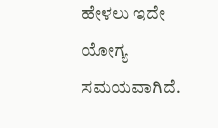ಹೇಳಲು ಇದೇ ಯೋಗ್ಯ ಸಮಯವಾಗಿದೆ.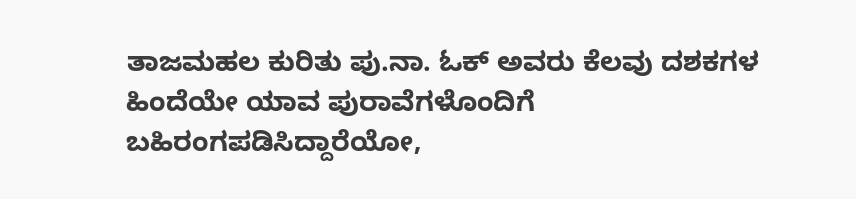ತಾಜಮಹಲ ಕುರಿತು ಪು.ನಾ. ಓಕ್ ಅವರು ಕೆಲವು ದಶಕಗಳ ಹಿಂದೆಯೇ ಯಾವ ಪುರಾವೆಗಳೊಂದಿಗೆ ಬಹಿರಂಗಪಡಿಸಿದ್ದಾರೆಯೋ,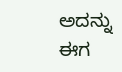ಅದನ್ನು ಈಗ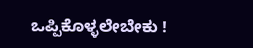ಒಪ್ಪಿಕೊಳ್ಳಲೇಬೇಕು !